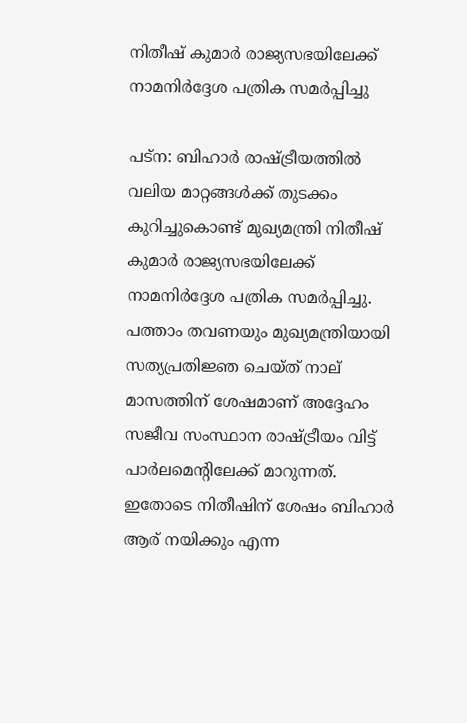നിതീഷ് കുമാര്‍ രാജ്യസഭയിലേക്ക് നാമനിര്‍ദ്ദേശ പത്രിക സമര്‍പ്പിച്ചു

പട്‌ന: ബിഹാര്‍ രാഷ്ട്രീയത്തില്‍ വലിയ മാറ്റങ്ങള്‍ക്ക് തുടക്കം കുറിച്ചുകൊണ്ട് മുഖ്യമന്ത്രി നിതീഷ് കുമാര്‍ രാജ്യസഭയിലേക്ക് നാമനിര്‍ദ്ദേശ പത്രിക സമര്‍പ്പിച്ചു. പത്താം തവണയും മുഖ്യമന്ത്രിയായി സത്യപ്രതിജ്ഞ ചെയ്ത് നാല് മാസത്തിന് ശേഷമാണ് അദ്ദേഹം സജീവ സംസ്ഥാന രാഷ്ട്രീയം വിട്ട് പാര്‍ലമെന്റിലേക്ക് മാറുന്നത്. ഇതോടെ നിതീഷിന് ശേഷം ബിഹാര്‍ ആര് നയിക്കും എന്ന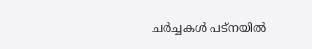ചര്‍ച്ചകള്‍ പട്‌നയില്‍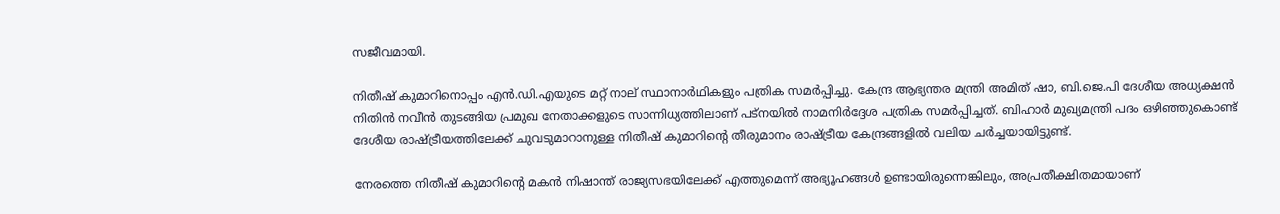സജീവമായി.

നിതീഷ് കുമാറിനൊപ്പം എൻ.ഡി.എയുടെ മറ്റ് നാല് സ്ഥാനാർഥികളും പത്രിക സമർപ്പിച്ചു. കേന്ദ്ര ആഭ്യന്തര മന്ത്രി അമിത് ഷാ, ബി.ജെ.പി ദേശീയ അധ്യക്ഷൻ നിതിൻ നവീൻ തുടങ്ങിയ പ്രമുഖ നേതാക്കളുടെ സാന്നിധ്യത്തിലാണ് പട്‌നയില്‍ നാമനിർദ്ദേശ പത്രിക സമർപ്പിച്ചത്. ബിഹാർ മുഖ്യമന്ത്രി പദം ഒഴിഞ്ഞുകൊണ്ട് ദേശീയ രാഷ്ട്രീയത്തിലേക്ക് ചുവടുമാറാനുള്ള നിതീഷ് കുമാറിന്റെ തീരുമാനം രാഷ്ട്രീയ കേന്ദ്രങ്ങളില്‍ വലിയ ചർച്ചയായിട്ടുണ്ട്.

നേരത്തെ നിതീഷ് കുമാറിന്റെ മകൻ നിഷാന്ത് രാജ്യസഭയിലേക്ക് എത്തുമെന്ന് അഭ്യൂഹങ്ങള്‍ ഉണ്ടായിരുന്നെങ്കിലും, അപ്രതീക്ഷിതമായാണ്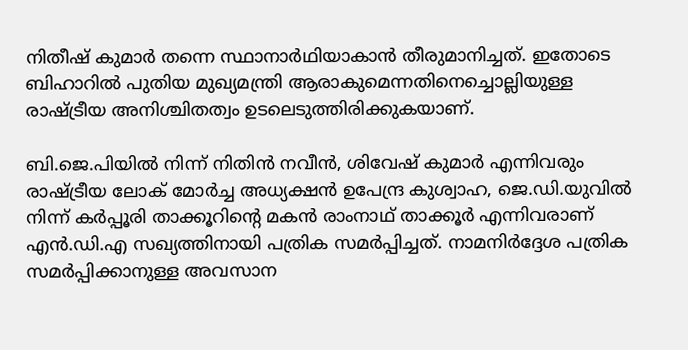നിതീഷ് കുമാർ തന്നെ സ്ഥാനാർഥിയാകാൻ തീരുമാനിച്ചത്. ഇതോടെ ബിഹാറില്‍ പുതിയ മുഖ്യമന്ത്രി ആരാകുമെന്നതിനെച്ചൊല്ലിയുള്ള രാഷ്ട്രീയ അനിശ്ചിതത്വം ഉടലെടുത്തിരിക്കുകയാണ്.

ബി.ജെ.പിയില്‍ നിന്ന് നിതിൻ നവീൻ, ശിവേഷ് കുമാർ എന്നിവരും രാഷ്ട്രീയ ലോക് മോർച്ച അധ്യക്ഷൻ ഉപേന്ദ്ര കുശ്വാഹ, ജെ.ഡി.യുവില്‍ നിന്ന് കർപ്പൂരി താക്കൂറിന്റെ മകൻ രാംനാഥ് താക്കൂർ എന്നിവരാണ് എൻ.ഡി.എ സഖ്യത്തിനായി പത്രിക സമർപ്പിച്ചത്. നാമനിർദ്ദേശ പത്രിക സമർപ്പിക്കാനുള്ള അവസാന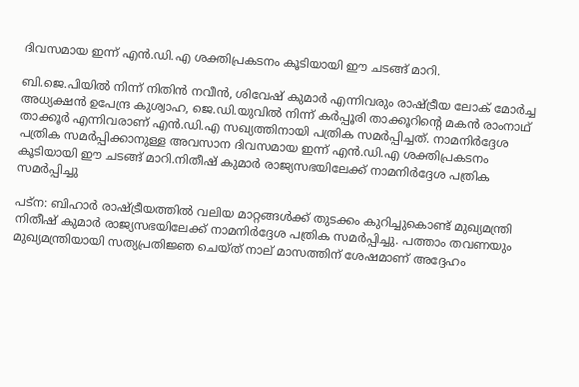ദിവസമായ ഇന്ന് എൻ.ഡി.എ ശക്തിപ്രകടനം കൂടിയായി ഈ ചടങ്ങ് മാറി.

ബി.ജെ.പിയില്‍ നിന്ന് നിതിൻ നവീൻ, ശിവേഷ് കുമാർ എന്നിവരും രാഷ്ട്രീയ ലോക് മോർച്ച അധ്യക്ഷൻ ഉപേന്ദ്ര കുശ്വാഹ, ജെ.ഡി.യുവില്‍ നിന്ന് കർപ്പൂരി താക്കൂറിന്റെ മകൻ രാംനാഥ് താക്കൂർ എന്നിവരാണ് എൻ.ഡി.എ സഖ്യത്തിനായി പത്രിക സമർപ്പിച്ചത്. നാമനിർദ്ദേശ പത്രിക സമർപ്പിക്കാനുള്ള അവസാന ദിവസമായ ഇന്ന് എൻ.ഡി.എ ശക്തിപ്രകടനം കൂടിയായി ഈ ചടങ്ങ് മാറി.നിതീഷ് കുമാര്‍ രാജ്യസഭയിലേക്ക് നാമനിര്‍ദ്ദേശ പത്രിക സമര്‍പ്പിച്ചു

പട്‌ന: ബിഹാര്‍ രാഷ്ട്രീയത്തില്‍ വലിയ മാറ്റങ്ങള്‍ക്ക് തുടക്കം കുറിച്ചുകൊണ്ട് മുഖ്യമന്ത്രി നിതീഷ് കുമാര്‍ രാജ്യസഭയിലേക്ക് നാമനിര്‍ദ്ദേശ പത്രിക സമര്‍പ്പിച്ചു. പത്താം തവണയും മുഖ്യമന്ത്രിയായി സത്യപ്രതിജ്ഞ ചെയ്ത് നാല് മാസത്തിന് ശേഷമാണ് അദ്ദേഹം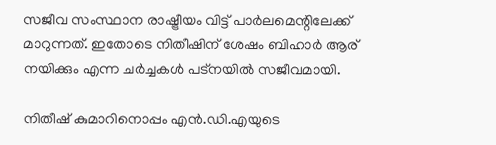സജീവ സംസ്ഥാന രാഷ്ട്രീയം വിട്ട് പാര്‍ലമെന്റിലേക്ക് മാറുന്നത്. ഇതോടെ നിതീഷിന് ശേഷം ബിഹാര്‍ ആര് നയിക്കും എന്ന ചര്‍ച്ചകള്‍ പട്‌നയില്‍ സജീവമായി.

നിതീഷ് കുമാറിനൊപ്പം എൻ.ഡി.എയുടെ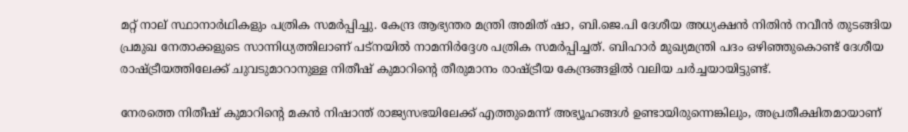മറ്റ് നാല് സ്ഥാനാർഥികളും പത്രിക സമർപ്പിച്ചു. കേന്ദ്ര ആഭ്യന്തര മന്ത്രി അമിത് ഷാ, ബി.ജെ.പി ദേശീയ അധ്യക്ഷൻ നിതിൻ നവീൻ തുടങ്ങിയ പ്രമുഖ നേതാക്കളുടെ സാന്നിധ്യത്തിലാണ് പട്‌നയില്‍ നാമനിർദ്ദേശ പത്രിക സമർപ്പിച്ചത്. ബിഹാർ മുഖ്യമന്ത്രി പദം ഒഴിഞ്ഞുകൊണ്ട് ദേശീയ രാഷ്ട്രീയത്തിലേക്ക് ചുവടുമാറാനുള്ള നിതീഷ് കുമാറിന്റെ തീരുമാനം രാഷ്ട്രീയ കേന്ദ്രങ്ങളില്‍ വലിയ ചർച്ചയായിട്ടുണ്ട്.

നേരത്തെ നിതീഷ് കുമാറിന്റെ മകൻ നിഷാന്ത് രാജ്യസഭയിലേക്ക് എത്തുമെന്ന് അഭ്യൂഹങ്ങള്‍ ഉണ്ടായിരുന്നെങ്കിലും, അപ്രതീക്ഷിതമായാണ്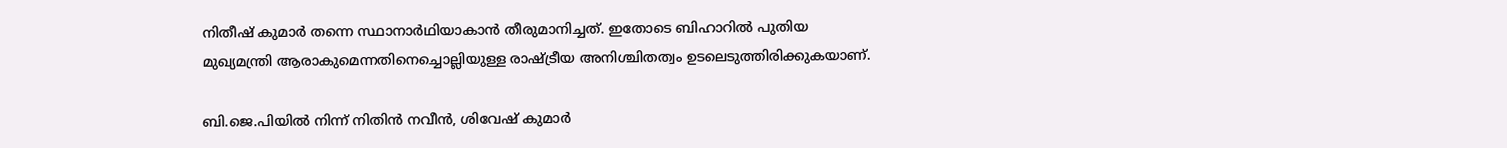നിതീഷ് കുമാർ തന്നെ സ്ഥാനാർഥിയാകാൻ തീരുമാനിച്ചത്. ഇതോടെ ബിഹാറില്‍ പുതിയ മുഖ്യമന്ത്രി ആരാകുമെന്നതിനെച്ചൊല്ലിയുള്ള രാഷ്ട്രീയ അനിശ്ചിതത്വം ഉടലെടുത്തിരിക്കുകയാണ്.

ബി.ജെ.പിയില്‍ നിന്ന് നിതിൻ നവീൻ, ശിവേഷ് കുമാർ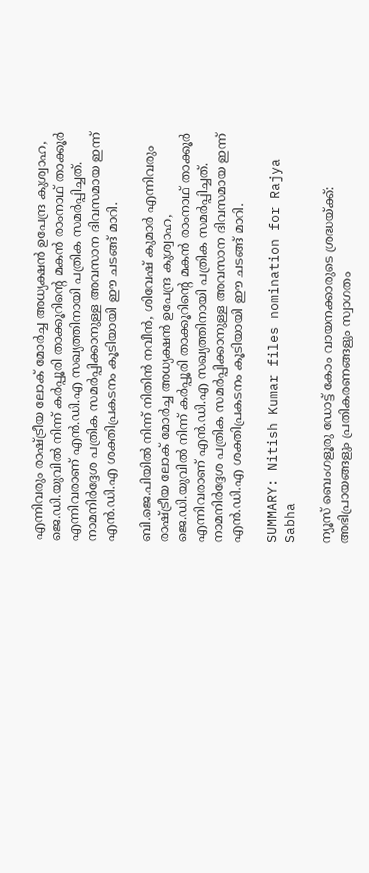എന്നിവരും രാഷ്ട്രീയ ലോക് മോർച്ച അധ്യക്ഷൻ ഉപേന്ദ്ര കുശ്വാഹ, ജെ.ഡി.യുവില്‍ നിന്ന് കർപ്പൂരി താക്കൂറിന്റെ മകൻ രാംനാഥ് താക്കൂർ എന്നിവരാണ് എൻ.ഡി.എ സഖ്യത്തിനായി പത്രിക സമർപ്പിച്ചത്. നാമനിർദ്ദേശ പത്രിക സമർപ്പിക്കാനുള്ള അവസാന ദിവസമായ ഇന്ന് എൻ.ഡി.എ ശക്തിപ്രകടനം കൂടിയായി ഈ ചടങ്ങ് മാറി.

ബി.ജെ.പിയില്‍ നിന്ന് നിതിൻ നവീൻ, ശിവേഷ് കുമാർ എന്നിവരും രാഷ്ട്രീയ ലോക് മോർച്ച അധ്യക്ഷൻ ഉപേന്ദ്ര കുശ്വാഹ, ജെ.ഡി.യുവില്‍ നിന്ന് കർപ്പൂരി താക്കൂറിന്റെ മകൻ രാംനാഥ് താക്കൂർ എന്നിവരാണ് എൻ.ഡി.എ സഖ്യത്തിനായി പത്രിക സമർപ്പിച്ചത്. നാമനിർദ്ദേശ പത്രിക സമർപ്പിക്കാനുള്ള അവസാന ദിവസമായ ഇന്ന് എൻ.ഡി.എ ശക്തിപ്രകടനം കൂടിയായി ഈ ചടങ്ങ് മാറി.

SUMMARY: Nitish Kumar files nomination for Rajya Sabha

ന്യൂസ് ബെംഗളൂരു ഡോട്ട് കോം വായനക്കാരുടെ ശ്രദ്ധയ്ക്ക്: അഭിപ്രായങ്ങളും പ്രതികരണങ്ങളും സ്വാഗതം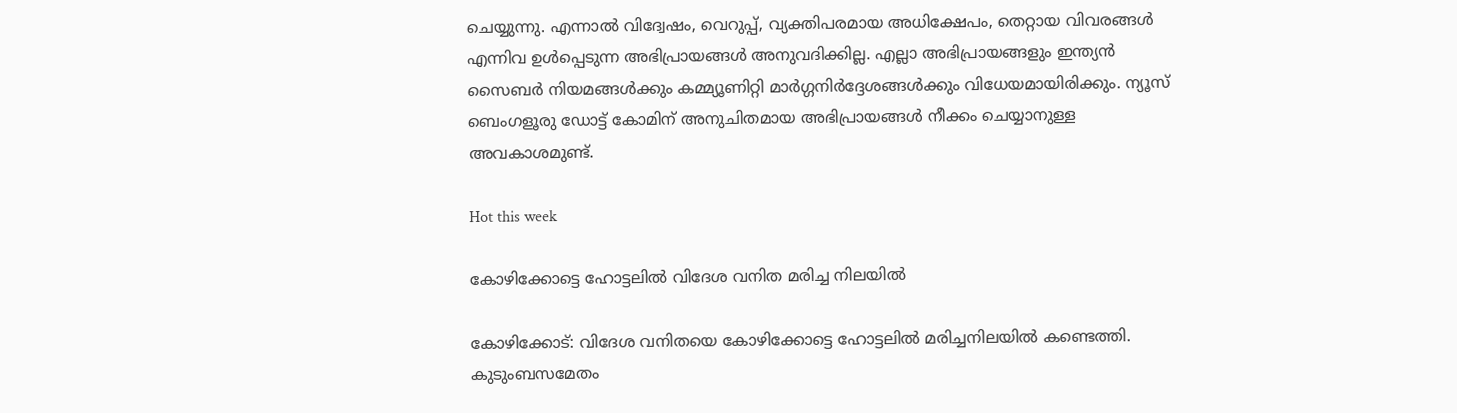ചെയ്യുന്നു. എന്നാൽ വിദ്വേഷം, വെറുപ്പ്, വ്യക്തിപരമായ അധിക്ഷേപം, തെറ്റായ വിവരങ്ങൾ എന്നിവ ഉൾപ്പെടുന്ന അഭിപ്രായങ്ങൾ അനുവദിക്കില്ല. എല്ലാ അഭിപ്രായങ്ങളും ഇന്ത്യൻ സൈബർ നിയമങ്ങൾക്കും കമ്മ്യൂണിറ്റി മാർഗ്ഗനിർദ്ദേശങ്ങൾക്കും വിധേയമായിരിക്കും. ന്യൂസ് ബെംഗളൂരു ഡോട്ട് കോമിന് അനുചിതമായ അഭിപ്രായങ്ങൾ നീക്കം ചെയ്യാനുള്ള അവകാശമുണ്ട്.

Hot this week

കോഴിക്കോട്ടെ ഹോട്ടലിൽ വിദേശ വനിത മരിച്ച നിലയിൽ

കോഴിക്കോട്: വിദേശ വനിതയെ കോഴിക്കോട്ടെ ഹോട്ടലിൽ മരിച്ചനിലയിൽ കണ്ടെത്തി. കുടുംബസമേതം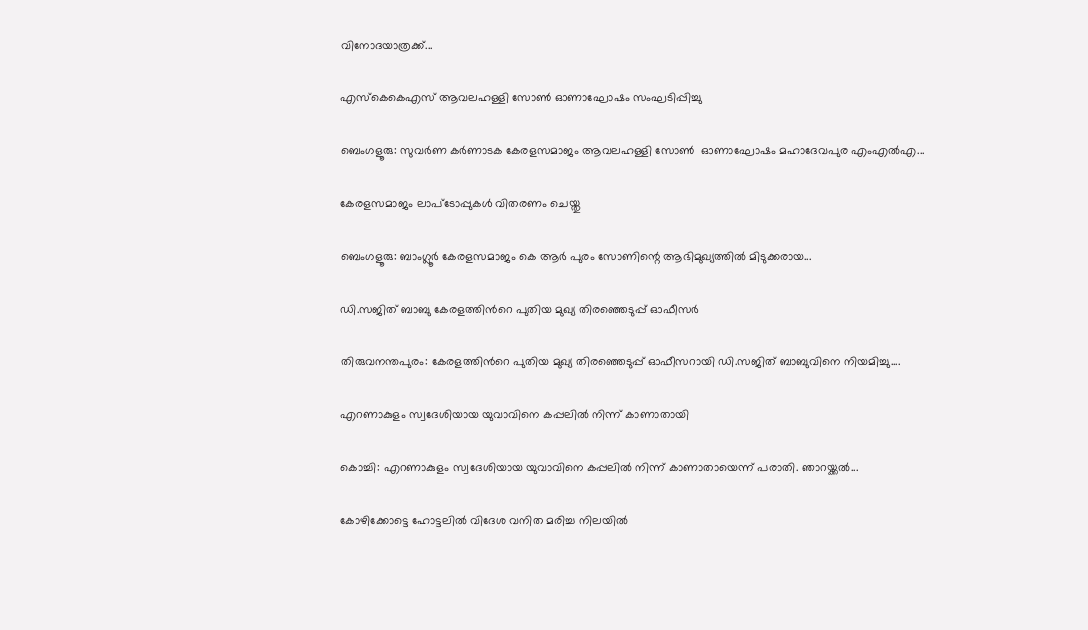വിനോദയാത്രക്ക്...

എസ്കെകെഎസ് ആവലഹള്ളി സോണ്‍ ഓണാഘോഷം സംഘടിപ്പിച്ചു

ബെംഗളൂരു: സുവർണ കർണാടക കേരളസമാജം ആവലഹള്ളി സോണ്‍  ഓണാഘോഷം മഹാദേവപുര എംഎൽഎ...

കേരളസമാജം ലാപ്ടോപ്പുകൾ വിതരണം ചെയ്തു

ബെംഗളൂരു: ബാംഗ്ലൂര്‍ കേരളസമാജം കെ ആര്‍ പുരം സോണിന്റെ ആഭിമുഖ്യത്തില്‍ മിടുക്കരായ...

ഡി.സജിത് ബാബു കേരളത്തിന്‍റെ പുതിയ മുഖ്യ തിരഞ്ഞെടുപ്പ് ഓഫീസര്‍

തിരുവനന്തപുരം: കേരളത്തിന്‍റെ പുതിയ മുഖ്യ തിരഞ്ഞെടുപ്പ് ഓഫീസറായി ഡി.സജിത് ബാബുവിനെ നിയമിച്ചു....

എറണാകുളം സ്വദേശിയായ യുവാവിനെ കപ്പലില്‍ നിന്ന് കാണാതായി

കൊച്ചി: എറണാകുളം സ്വദേശിയായ യുവാവിനെ കപ്പലില്‍ നിന്ന് കാണാതായെന്ന് പരാതി. ഞാറയ്ക്കല്‍...

കോഴിക്കോട്ടെ ഹോട്ടലിൽ വിദേശ വനിത മരിച്ച നിലയിൽ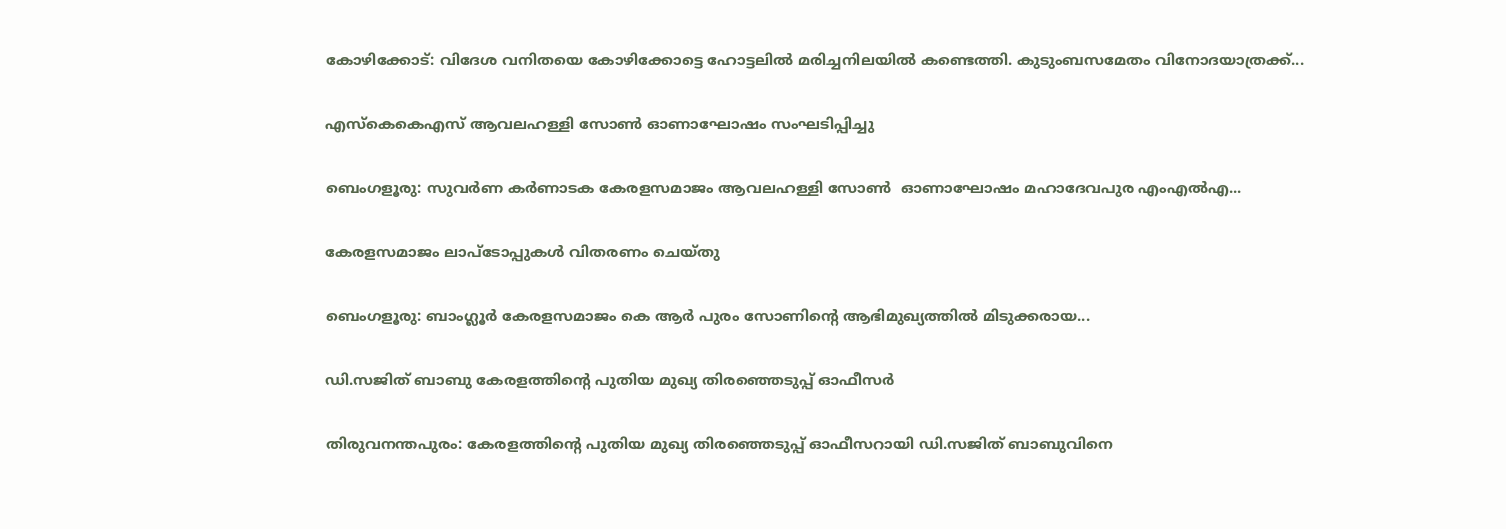കോഴിക്കോട്: വിദേശ വനിതയെ കോഴിക്കോട്ടെ ഹോട്ടലിൽ മരിച്ചനിലയിൽ കണ്ടെത്തി. കുടുംബസമേതം വിനോദയാത്രക്ക്...

എസ്കെകെഎസ് ആവലഹള്ളി സോണ്‍ ഓണാഘോഷം സംഘടിപ്പിച്ചു

ബെംഗളൂരു: സുവർണ കർണാടക കേരളസമാജം ആവലഹള്ളി സോണ്‍  ഓണാഘോഷം മഹാദേവപുര എംഎൽഎ...

കേരളസമാജം ലാപ്ടോപ്പുകൾ വിതരണം ചെയ്തു

ബെംഗളൂരു: ബാംഗ്ലൂര്‍ കേരളസമാജം കെ ആര്‍ പുരം സോണിന്റെ ആഭിമുഖ്യത്തില്‍ മിടുക്കരായ...

ഡി.സജിത് ബാബു കേരളത്തിന്‍റെ പുതിയ മുഖ്യ തിരഞ്ഞെടുപ്പ് ഓഫീസര്‍

തിരുവനന്തപുരം: കേരളത്തിന്‍റെ പുതിയ മുഖ്യ തിരഞ്ഞെടുപ്പ് ഓഫീസറായി ഡി.സജിത് ബാബുവിനെ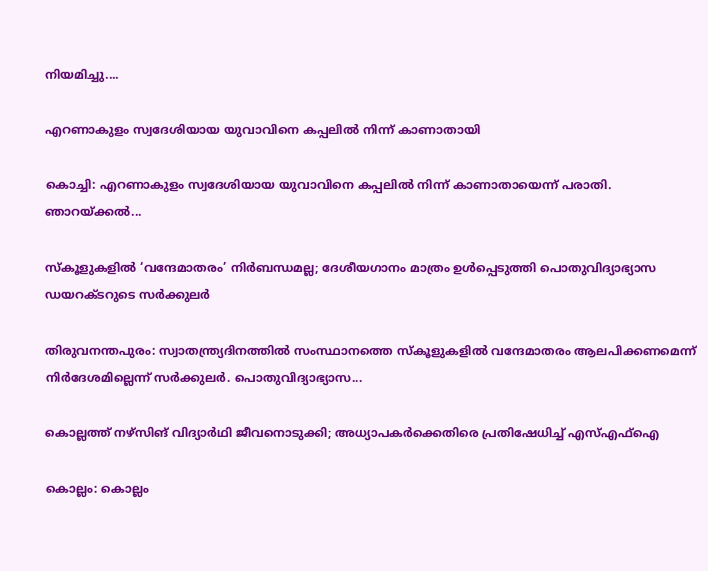നിയമിച്ചു....

എറണാകുളം സ്വദേശിയായ യുവാവിനെ കപ്പലില്‍ നിന്ന് കാണാതായി

കൊച്ചി: എറണാകുളം സ്വദേശിയായ യുവാവിനെ കപ്പലില്‍ നിന്ന് കാണാതായെന്ന് പരാതി. ഞാറയ്ക്കല്‍...

സ്കൂളുകളില്‍ ‘വന്ദേമാതരം’ നിര്‍ബന്ധമല്ല; ദേശീയഗാനം മാത്രം ഉള്‍പ്പെടുത്തി പൊതുവിദ്യാഭ്യാസ ഡയറക്ടറുടെ സര്‍ക്കുലര്‍

തിരുവനന്തപുരം: സ്വാതന്ത്ര്യദിനത്തില്‍ സംസ്ഥാനത്തെ സ്‌കൂളുകളില്‍ വന്ദേമാതരം ആലപിക്കണമെന്ന് നിര്‍ദേശമില്ലെന്ന് സര്‍ക്കുലര്‍. പൊതുവിദ്യാഭ്യാസ...

കൊല്ലത്ത് നഴ്‌സിങ് വിദ്യാര്‍ഥി ജീവനൊടുക്കി; അധ്യാപകര്‍ക്കെതിരെ പ്രതിഷേധിച്ച്‌ എസ്‌എഫ്‌ഐ

കൊല്ലം: കൊല്ലം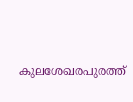കുലശേഖരപുരത്ത്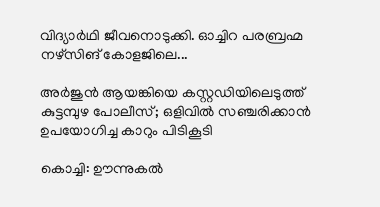വിദ്യാര്‍ഥി ജീവനൊടുക്കി. ഓച്ചിറ പരബ്രഹ്മ നഴ്‌സിങ് കോളജിലെ...

അര്‍ജുന്‍ ആയങ്കിയെ കസ്റ്റഡിയിലെടുത്ത് കുട്ടമ്പുഴ പോലീസ്; ഒളിവില്‍ സഞ്ചരിക്കാന്‍ ഉപയോഗിച്ച കാറും പിടികൂടി

കൊച്ചി: ഊന്നുകല്‍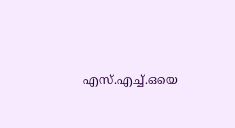എസ്.എച്ച്‌.ഒയെ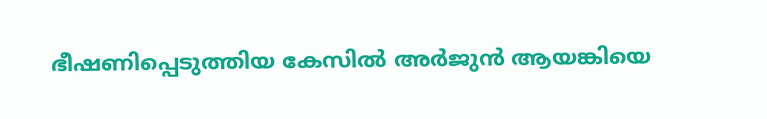ഭീഷണിപ്പെടുത്തിയ കേസില്‍ അർജുൻ ആയങ്കിയെ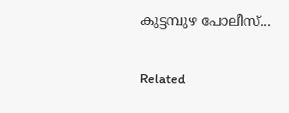കുട്ടമ്പുഴ പോലീസ്...

Related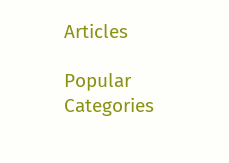Articles

Popular Categories